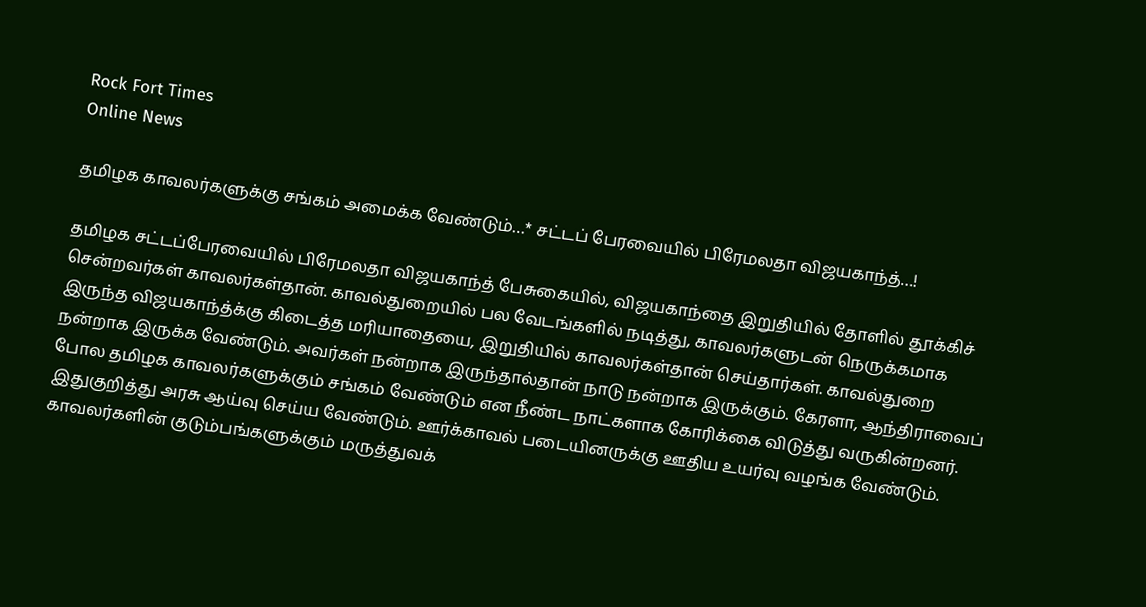Rock Fort Times
Online News

தமிழக காவலர்களுக்கு சங்கம் அமைக்க வேண்டும்…* சட்டப் பேரவையில் பிரேமலதா விஜயகாந்த்…!

தமிழக சட்டப்பேரவையில் பிரேமலதா விஜயகாந்த் பேசுகையில், விஜயகாந்தை இறுதியில் தோளில் தூக்கிச் சென்றவர்கள் காவலர்கள்தான். காவல்துறையில் பல வேடங்களில் நடித்து, காவலர்களுடன் நெருக்கமாக இருந்த விஜயகாந்த்க்கு கிடைத்த மரியாதையை, இறுதியில் காவலர்கள்தான் செய்தார்கள். காவல்துறை நன்றாக இருக்க வேண்டும். அவர்கள் நன்றாக இருந்தால்தான் நாடு நன்றாக இருக்கும். கேரளா, ஆந்திராவைப் போல தமிழக காவலர்களுக்கும் சங்கம் வேண்டும் என நீண்ட நாட்களாக கோரிக்கை விடுத்து வருகின்றனர். இதுகுறித்து அரசு ஆய்வு செய்ய வேண்டும். ஊர்க்காவல் படையினருக்கு ஊதிய உயர்வு வழங்க வேண்டும். காவலர்களின் குடும்பங்களுக்கும் மருத்துவக்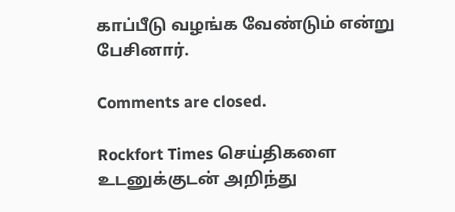காப்பீடு வழங்க வேண்டும் என்று பேசினார்.

Comments are closed.

Rockfort Times செய்திகளை உடனுக்குடன் அறிந்து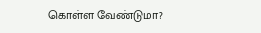கொள்ள வேண்டுமா?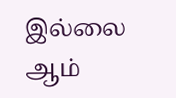இல்லை ஆம்